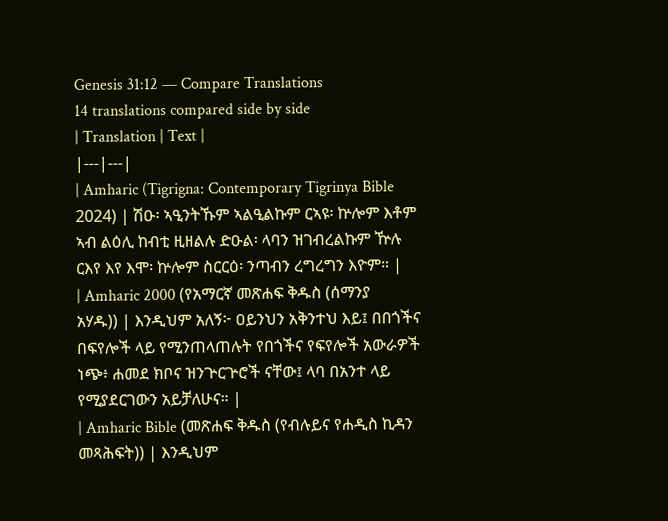Genesis 31:12 — Compare Translations
14 translations compared side by side
| Translation | Text |
|---|---|
| Amharic (Tigrigna: Contemporary Tigrinya Bible 2024) | ሽዑ፡ ኣዒንትኹም ኣልዒልኩም ርኣዩ፡ ኵሎም እቶም ኣብ ልዕሊ ከብቲ ዚዘልሉ ድዑል፡ ላባን ዝገብረልኩም ዅሉ ርእየ እየ እሞ፡ ኵሎም ስርርዕ፡ ንጣብን ረግረግን እዮም። |
| Amharic 2000 (የአማርኛ መጽሐፍ ቅዱስ (ሰማንያ አሃዱ)) | እንዲህም አለኝ፦ ዐይንህን አቅንተህ እይ፤ በበጎችና በፍየሎች ላይ የሚንጠላጠሉት የበጎችና የፍየሎች አውራዎች ነጭ፥ ሐመደ ክቦና ዝንጕርጕሮች ናቸው፤ ላባ በአንተ ላይ የሚያደርገውን አይቻለሁና። |
| Amharic Bible (መጽሐፍ ቅዱስ (የብሉይና የሐዲስ ኪዳን መጻሕፍት)) | እንዲህም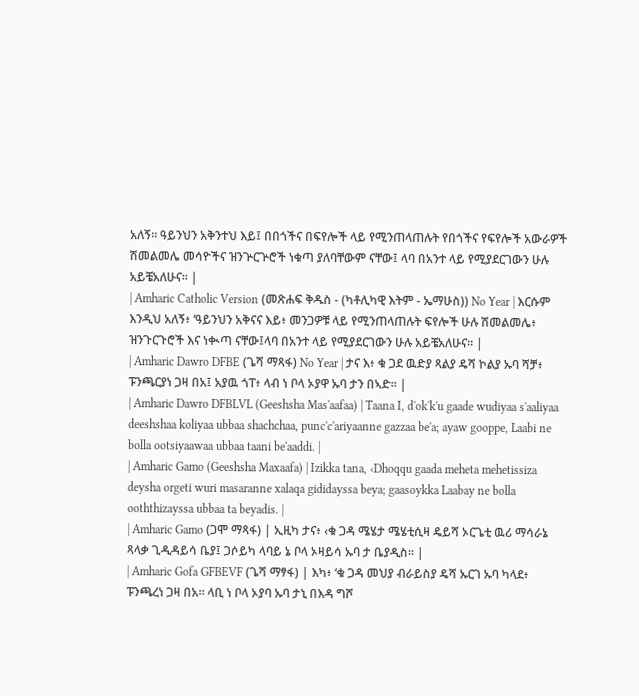አለኝ። ዓይንህን አቅንተህ እይ፤ በበጎችና በፍየሎች ላይ የሚንጠላጠሉት የበጎችና የፍየሎች አውራዎች ሽመልመሌ መሳዮችና ዝንጕርጕሮች ነቁጣ ያለባቸውም ናቸው፤ ላባ በአንተ ላይ የሚያደርገውን ሁሉ አይቼአለሁና። |
| Amharic Catholic Version (መጽሐፍ ቅዱስ - (ካቶሊካዊ እትም - ኤማሁስ)) No Year | እርሱም እንዲህ አለኝ፥ ‘ዓይንህን አቅናና እይ፥ መንጋዎቹ ላይ የሚንጠላጠሉት ፍየሎች ሁሉ ሽመልመሌ፥ ዝንጉርጉሮች እና ነቊጣ ናቸው፤ላባ በአንተ ላይ የሚያደርገውን ሁሉ አይቼአለሁና። |
| Amharic Dawro DFBE (ጌሻ ማጻፋ) No Year | ታና እ፥ ቁ ጋደ ዉድያ ጻልያ ዴሻ ኮልያ ኡባ ሻቻ፥ ፑንጫርያነ ጋዛ በአ፤ አያዉ ጎፐ፥ ላብ ነ ቦላ ኦያዋ ኡባ ታን በኣድ። |
| Amharic Dawro DFBLVL (Geeshsha Mas'aafaa) | Taana I, d'ok'k'u gaade wudiyaa s'aaliyaa deeshshaa koliyaa ubbaa shachchaa, punc'c'ariyaanne gazzaa be'a; ayaw gooppe, Laabi ne bolla ootsiyaawaa ubbaa taani be'aaddi. |
| Amharic Gamo (Geeshsha Maxaafa) | Izikka tana, ‹Dhoqqu gaada meheta mehetissiza deysha orgeti wuri masaranne xalaqa gididayssa beya; gaasoykka Laabay ne bolla ooththizayssa ubbaa ta beyadis. |
| Amharic Gamo (ጋሞ ማጻፋ) | ኢዚካ ታና፥ ‹ቁ ጋዳ ሜሄታ ሜሄቲሲዛ ዴይሻ ኦርጌቲ ዉሪ ማሳራኔ ጻላቃ ጊዲዳይሳ ቤያ፤ ጋሶይካ ላባይ ኔ ቦላ ኦዛይሳ ኡባ ታ ቤያዲስ። |
| Amharic Gofa GFBEVF (ጌሻ ማፃፋ) | እካ፥ ‘ቁ ጋዳ መህያ ብራይስያ ዴሻ ኡርገ ኡባ ካላደ፥ ፑንጫረነ ጋዛ በአ። ላቢ ነ ቦላ ኦያባ ኡባ ታኒ በእዳ ግሾ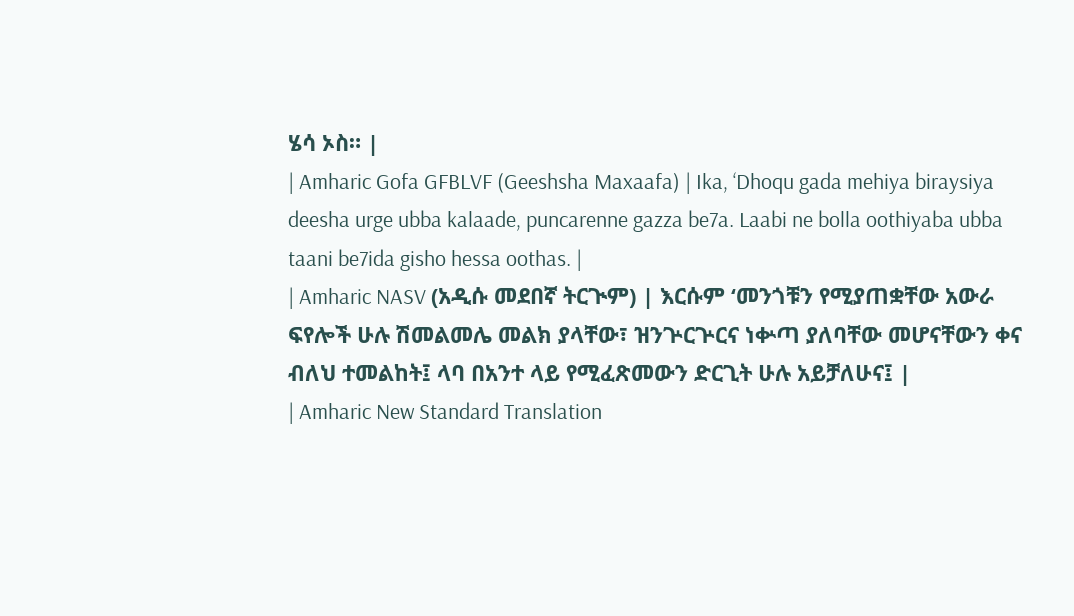ሄሳ ኦስ። |
| Amharic Gofa GFBLVF (Geeshsha Maxaafa) | Ika, ‘Dhoqu gada mehiya biraysiya deesha urge ubba kalaade, puncarenne gazza be7a. Laabi ne bolla oothiyaba ubba taani be7ida gisho hessa oothas. |
| Amharic NASV (አዲሱ መደበኛ ትርጒም) | እርሱም ‘መንጎቹን የሚያጠቋቸው አውራ ፍየሎች ሁሉ ሽመልመሌ መልክ ያላቸው፣ ዝንጕርጕርና ነቍጣ ያለባቸው መሆናቸውን ቀና ብለህ ተመልከት፤ ላባ በአንተ ላይ የሚፈጽመውን ድርጊት ሁሉ አይቻለሁና፤ |
| Amharic New Standard Translation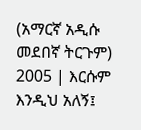(አማርኛ አዲሱ መደበኛ ትርጉም) 2005 | እርሱም እንዲህ አለኝ፤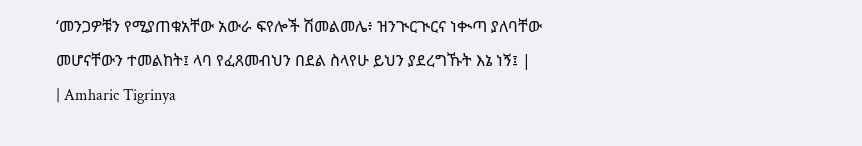‘መንጋዎቹን የሚያጠቁአቸው አውራ ፍየሎች ሽመልመሌ፥ ዝንጒርጒርና ነቊጣ ያለባቸው መሆናቸውን ተመልከት፤ ላባ የፈጸመብህን በደል ስላየሁ ይህን ያደረግኹት እኔ ነኝ፤ |
| Amharic Tigrinya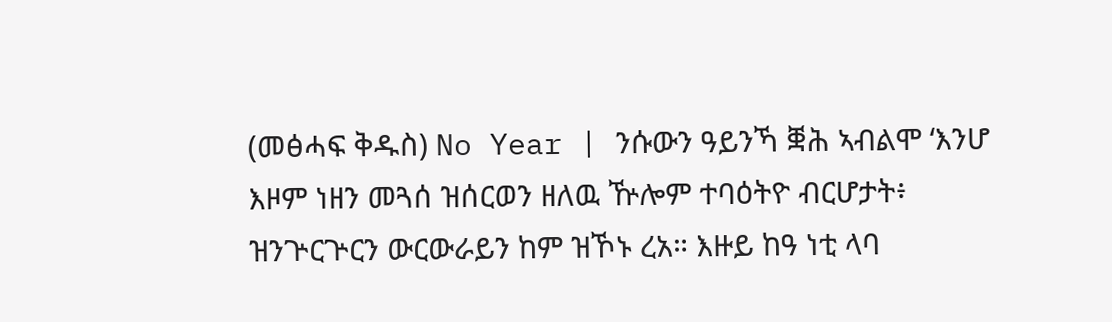(መፅሓፍ ቅዱስ) No Year | ንሱውን ዓይንኻ ቛሕ ኣብልሞ ‘እንሆ እዞም ነዘን መጓሰ ዝሰርወን ዘለዉ ዅሎም ተባዕትዮ ብርሆታት፥ ዝንጕርጕርን ውርውራይን ከም ዝኾኑ ረአ። እዙይ ከዓ ነቲ ላባ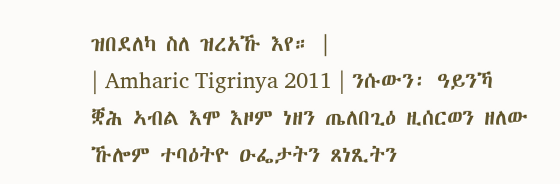ዝበደለካ ስለ ዝረአኹ እየ። |
| Amharic Tigrinya 2011 | ንሱውን፡ ዓይንኻ ቛሕ ኣብል እሞ እዞም ነዘን ጤለበጊዕ ዚሰርወን ዘለው ኹሎም ተባዕትዮ ዑፌታትን ጸነጺትን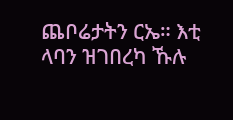ጨቦሬታትን ርኤ። እቲ ላባን ዝገበረካ ኹሉ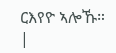ርእየዮ ኣሎኹ። |